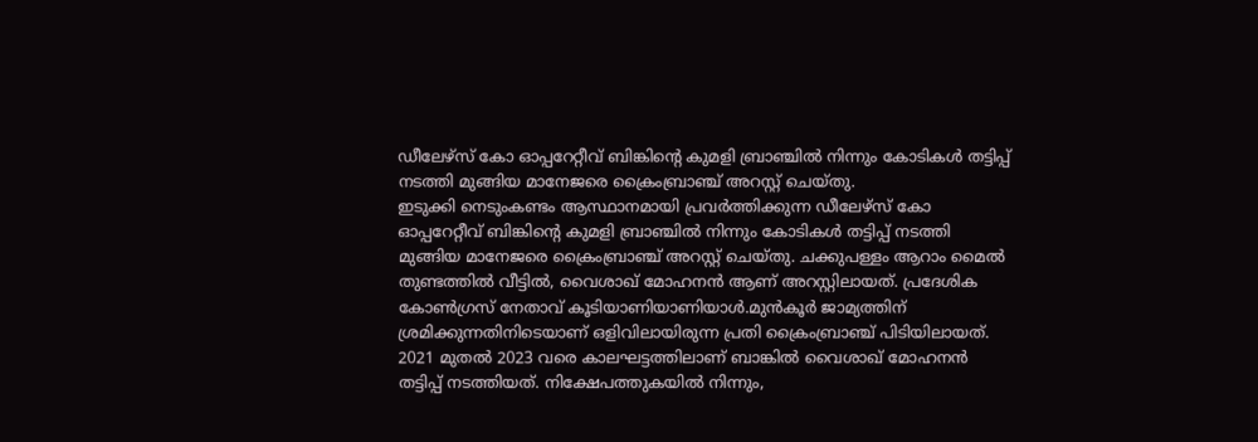ഡീലേഴ്സ് കോ ഓപ്പറേറ്റീവ് ബിങ്കിൻ്റെ കുമളി ബ്രാഞ്ചിൽ നിന്നും കോടികൾ തട്ടിപ്പ് നടത്തി മുങ്ങിയ മാനേജരെ ക്രൈംബ്രാഞ്ച് അറസ്റ്റ് ചെയ്തു.
ഇടുക്കി നെടുംകണ്ടം ആസ്ഥാനമായി പ്രവർത്തിക്കുന്ന ഡീലേഴ്സ് കോ ഓപ്പറേറ്റീവ് ബിങ്കിൻ്റെ കുമളി ബ്രാഞ്ചിൽ നിന്നും കോടികൾ തട്ടിപ്പ് നടത്തി മുങ്ങിയ മാനേജരെ ക്രൈംബ്രാഞ്ച് അറസ്റ്റ് ചെയ്തു. ചക്കുപള്ളം ആറാം മൈൽ തുണ്ടത്തിൽ വീട്ടിൽ, വൈശാഖ് മോഹനൻ ആണ് അറസ്റ്റിലായത്. പ്രദേശിക കോൺഗ്രസ് നേതാവ് കൂടിയാണിയാണിയാൾ.മുൻകൂർ ജാമ്യത്തിന് ശ്രമിക്കുന്നതിനിടെയാണ് ഒളിവിലായിരുന്ന പ്രതി ക്രൈംബ്രാഞ്ച് പിടിയിലായത്.
2021 മുതൽ 2023 വരെ കാലഘട്ടത്തിലാണ് ബാങ്കിൽ വൈശാഖ് മോഹനൻ തട്ടിപ്പ് നടത്തിയത്. നിക്ഷേപത്തുകയിൽ നിന്നും,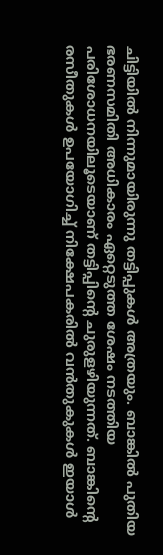ചിട്ടിയിൽ നിന്നുമായിരുന്നു തട്ടിപ്പുകൾ അത്രയും. ബാങ്കിൽ പുതിയ ഭരണസമിതി അധികാരം ഏറ്റെടുത്ത ശേഷം നടത്തിയ പരിശോധനയിലൂടെയാണ് തട്ടിപ്പിൻ്റെ ചുരുളഴിയുന്നത്. ബാങ്കിൻ്റെ രസീതുകൾ ഉപയോഗിച്ച് നിക്ഷേപകരിൽ വൻതുകുകൾ ഇയാൾ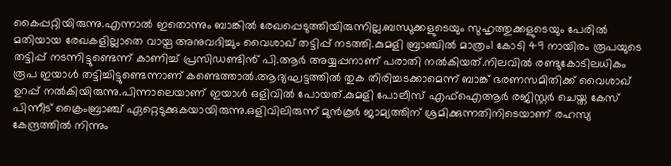കൈപ്പറ്റിയിരുന്നു.എന്നാൽ ഇതൊന്നും ബാങ്കിൽ രേഖപ്പെടുത്തിയിരുന്നില്ല.ബന്ധുക്കളുടെയും സുഹൃത്തുക്കളുടെയും പേരിൽ മതിയായ രേഖകളില്ലാതെ വായ്പ അനുവദിച്ചും വൈശാഖ് തട്ടിപ്പ് നടത്തി.കുമളി ബ്രാഞ്ചിൽ മാത്രം1 കോടി 49 നായിരം രൂപയുടെ തട്ടിപ്പ് നടന്നിട്ടുണ്ടെന്ന് കാണിച്ച് പ്രസിഡണ്ടിൻ് പി.ആർ അയ്യപ്പനാണ് പരാതി നൽകിയത്.നിലവിൽ രണ്ടുകോടിലധികം രൂപ ഇയാൾ തട്ടിച്ചിട്ടുണ്ടെന്നാണ് കണ്ടെത്താൽ.ആദ്യഘട്ടത്തിൽ തുക തിരിച്ചടക്കാമെന്ന് ബാങ്ക് ഭരണസമിതിക്ക് വൈശാഖ് ഉറപ്പ് നൽകിയിരുന്നു.പിന്നാലെയാണ് ഇയാൾ ഒളിവിൽ പോയത്.കുമളി പോലീസ് എഫ്ഐആർ രജിസ്റ്റർ ചെയ്ത കേസ് പിന്നീട് ക്രൈംബ്രാഞ്ച് ഏറ്റെടുക്കുകയായിരുന്നു.ഒളിവിലിരുന്ന് മുൻകൂർ ജാമ്യത്തിന് ശ്രമിക്കുന്നതിനിടെയാണ് രഹസ്യ കേന്ദ്രത്തിൽ നിന്നും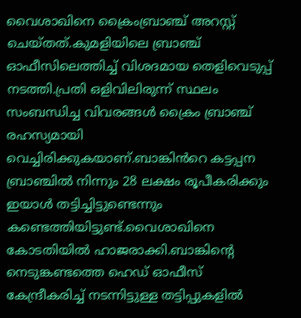വൈശാഖിനെ ക്രൈംബ്രാഞ്ച് അറസ്റ്റ് ചെയ്തത്.കുമളിയിലെ ബ്രാഞ്ച് ഓഫീസിലെത്തിച്ച് വിശദമായ തെളിവെടുപ്പ് നടത്തി.പ്രതി ഒളിവിലിരുന്ന് സ്ഥലം സംബന്ധിച്ച വിവരങ്ങൾ ക്രൈം ബ്രാഞ്ച് രഹസ്യമായി വെച്ചിരിക്കുകയാണ്.ബാങ്കിൻറെ കട്ടപ്പന ബ്രാഞ്ചിൽ നിന്നും 28 ലക്ഷം രൂപീകരിക്കും ഇയാൾ തട്ടിച്ചിട്ടുണ്ടെന്നും കണ്ടെത്തിയിട്ടുണ്ട്.വൈശാഖിനെ കോടതിയിൽ ഹാജരാക്കി.ബാങ്കിൻ്റെ നെടുങ്കണ്ടത്തെ ഹെഡ് ഓഫീസ് കേന്ദ്രീകരിച്ച് നടന്നിട്ടുള്ള തട്ടിപ്പുകളിൽ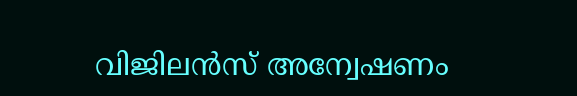വിജിലൻസ് അന്വേഷണം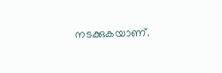നടക്കുകയാണ്.